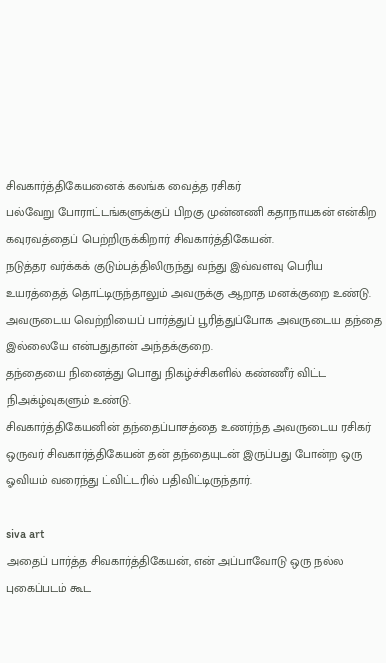சிவகார்த்திகேயனைக் கலங்க வைத்த ரசிகர்
பல்வேறு போராட்டங்களுக்குப் பிறகு முன்னணி கதாநாயகன் என்கிற கவுரவத்தைப் பெற்றிருக்கிறார் சிவகார்த்திகேயன்.
நடுத்தர வர்க்கக் குடும்பத்திலிருந்து வந்து இவ்வளவு பெரிய உயரத்தைத் தொட்டிருந்தாலும் அவருக்கு ஆறாத மனக்குறை உண்டு.
அவருடைய வெற்றியைப் பார்த்துப் பூரித்துப்போக அவருடைய தந்தை இல்லையே என்பதுதான் அந்தக்குறை.
தந்தையை நினைத்து பொது நிகழ்ச்சிகளில் கண்ணீர் விட்ட நிஅக்ழ்வுகளும் உண்டு.
சிவகார்த்திகேயனின் தந்தைப்பாசத்தை உணர்ந்த அவருடைய ரசிகர் ஒருவர் சிவகார்த்திகேயன் தன் தந்தையுடன் இருப்பது போன்ற ஒரு ஓவியம் வரைந்து ட்விட்டரில் பதிவிட்டிருந்தார்.

siva art
அதைப் பார்த்த சிவகார்த்திகேயன், என் அப்பாவோடு ஒரு நல்ல புகைப்படம் கூட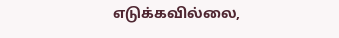எடுக்கவில்லை,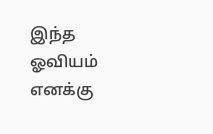இந்த ஓவியம் எனக்கு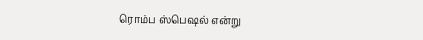ரொம்ப ஸ்பெஷல் என்று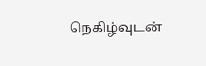நெகிழ்வுடன்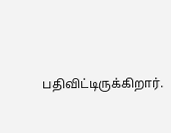பதிவிட்டிருக்கிறார்.